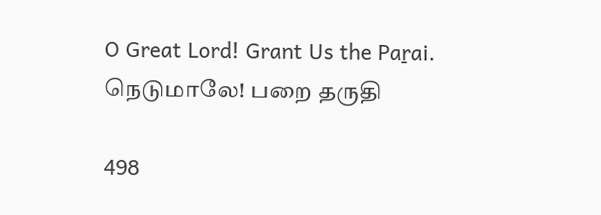O Great Lord! Grant Us the Paṟai.
நெடுமாலே! பறை தருதி

498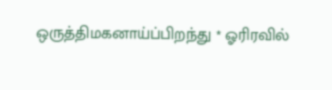ஒருத்திமகனாய்ப்பிறந்து * ஓரிரவில்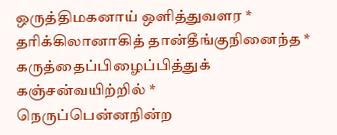ஒருத்திமகனாய் ஒளித்துவளர *
தரிக்கிலானாகித் தான்தீங்குநினைந்த *
கருத்தைப்பிழைப்பித்துக் கஞ்சன்வயிற்றில் *
நெருப்பென்னநின்ற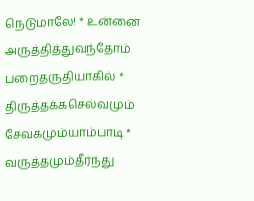நெடுமாலே! * உன்னை
அருத்தித்துவந்தோம் பறைதருதியாகில் *
திருத்தக்கசெல்வமும் சேவகமும்யாம்பாடி *
வருத்தமும்தீர்ந்து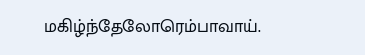மகிழ்ந்தேலோரெம்பாவாய்.